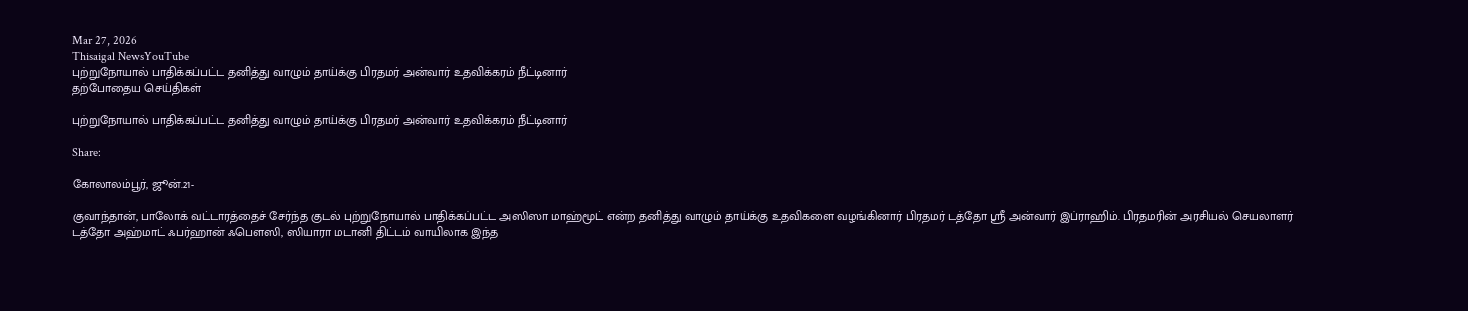Mar 27, 2026
Thisaigal NewsYouTube
புற்றுநோயால் பாதிக்கப்பட்ட தனித்து வாழும் தாய்க்கு பிரதமர் அன்வார் உதவிக்கரம் நீட்டினார்
தற்போதைய செய்திகள்

புற்றுநோயால் பாதிக்கப்பட்ட தனித்து வாழும் தாய்க்கு பிரதமர் அன்வார் உதவிக்கரம் நீட்டினார்

Share:

கோலாலம்பூர், ஜூன்.21-

குவாந்தான், பாலோக் வட்டாரத்தைச் சேர்ந்த குடல் புற்றுநோயால் பாதிக்கப்பட்ட அஸிஸா மாஹ்மூட் என்ற தனித்து வாழும் தாய்க்கு உதவிகளை வழங்கினார் பிரதமர் டத்தோ ஸ்ரீ அன்வார் இப்ராஹிம். பிரதமரின் அரசியல் செயலாளர் டத்தோ அஹ்மாட் ஃபர்ஹான் ஃபௌஸி, ஸியாரா மடானி திட்டம் வாயிலாக இந்த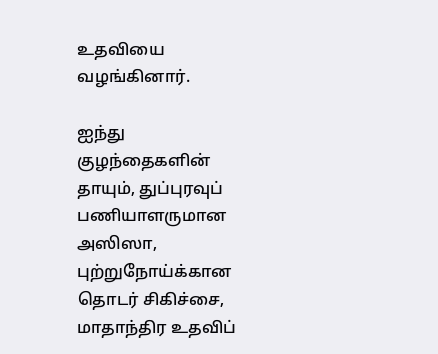உதவியை வழங்கினார்.

ஐந்து குழந்தைகளின் தாயும், துப்புரவுப் பணியாளருமான அஸிஸா, புற்றுநோய்க்கான தொடர் சிகிச்சை, மாதாந்திர உதவிப்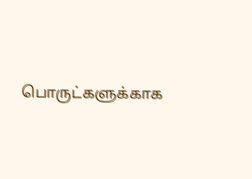பொருட்களுக்காக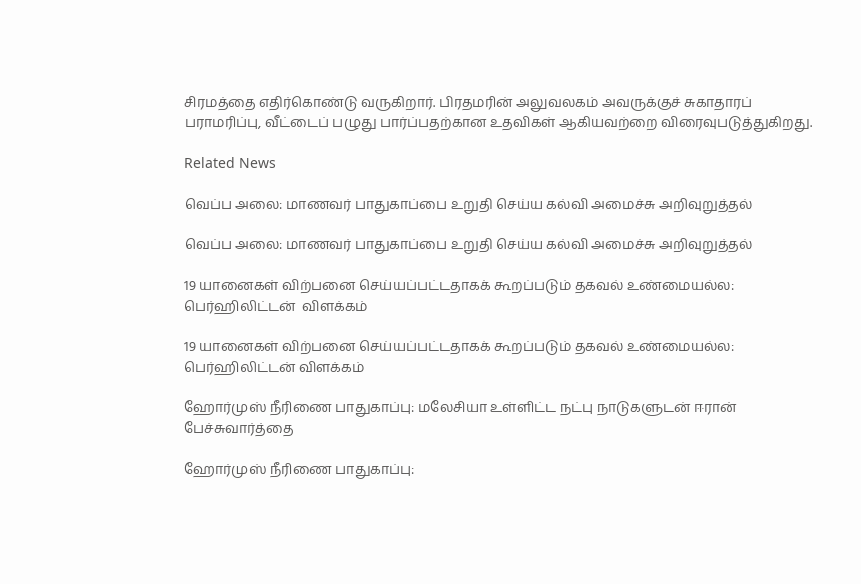சிரமத்தை எதிர்கொண்டு வருகிறார். பிரதமரின் அலுவலகம் அவருக்குச் சுகாதாரப் பராமரிப்பு, வீட்டைப் பழுது பார்ப்பதற்கான உதவிகள் ஆகியவற்றை விரைவுபடுத்துகிறது.

Related News

வெப்ப அலை: மாணவர் பாதுகாப்பை உறுதி செய்ய கல்வி அமைச்சு அறிவுறுத்தல்

வெப்ப அலை: மாணவர் பாதுகாப்பை உறுதி செய்ய கல்வி அமைச்சு அறிவுறுத்தல்

19 யானைகள் விற்பனை செய்யப்பட்டதாகக் கூறப்படும் தகவல் உண்மையல்ல: பெர்ஹிலிட்டன்  விளக்கம்

19 யானைகள் விற்பனை செய்யப்பட்டதாகக் கூறப்படும் தகவல் உண்மையல்ல: பெர்ஹிலிட்டன் விளக்கம்

ஹோர்முஸ் நீரிணை பாதுகாப்பு: மலேசியா உள்ளிட்ட நட்பு நாடுகளுடன் ஈரான் பேச்சுவார்த்தை

ஹோர்முஸ் நீரிணை பாதுகாப்பு: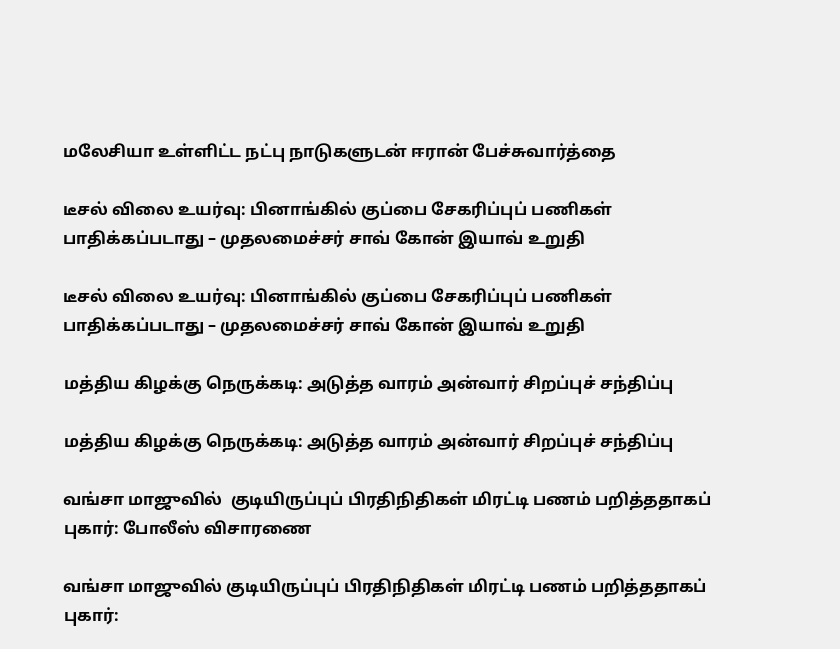மலேசியா உள்ளிட்ட நட்பு நாடுகளுடன் ஈரான் பேச்சுவார்த்தை

டீசல் விலை உயர்வு: பினாங்கில் குப்பை சேகரிப்புப் பணிகள் பாதிக்கப்படாது – முதலமைச்சர் சாவ் கோன் இயாவ் உறுதி

டீசல் விலை உயர்வு: பினாங்கில் குப்பை சேகரிப்புப் பணிகள் பாதிக்கப்படாது – முதலமைச்சர் சாவ் கோன் இயாவ் உறுதி

மத்திய கிழக்கு நெருக்கடி: அடுத்த வாரம் அன்வார் சிறப்புச் சந்திப்பு

மத்திய கிழக்கு நெருக்கடி: அடுத்த வாரம் அன்வார் சிறப்புச் சந்திப்பு

வங்சா மாஜுவில்  குடியிருப்புப் பிரதிநிதிகள் மிரட்டி பணம் பறித்ததாகப் புகார்: போலீஸ் விசாரணை

வங்சா மாஜுவில் குடியிருப்புப் பிரதிநிதிகள் மிரட்டி பணம் பறித்ததாகப் புகார்: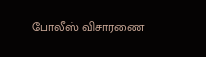போலீஸ் விசாரணை